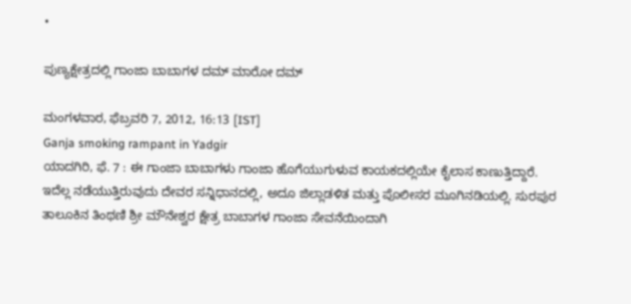•

ಪುಣ್ಯಕ್ಷೇತ್ರದಲ್ಲಿ ಗಾಂಜಾ ಬಾಬಾಗಳ ದಮ್ ಮಾರೋ ದಮ್

ಮಂಗಳವಾರ, ಫೆಬ್ರವರಿ 7, 2012, 16:13 [IST]
Ganja smoking rampant in Yadgir
ಯಾದಗಿರಿ, ಫೆ. 7 : ಈ ಗಾಂಜಾ ಬಾಬಾಗಳು ಗಾಂಜಾ ಹೊಗೆಯುಗುಳುವ ಕಾಯಕದಲ್ಲಿಯೇ ಕೈಲಾಸ ಕಾಣುತ್ತಿದ್ದಾರೆ. ಇದೆಲ್ಲ ನಡೆಯುತ್ತಿರುವುದು ದೇವರ ಸನ್ನಿಧಾನದಲ್ಲಿ, ಅದೂ ಜಿಲ್ಲಾಡಳಿತ ಮತ್ತು ಪೊಲೀಸರ ಮೂಗಿನಡಿಯಲ್ಲಿ. ಸುರಪುರ ತಾಲೂಕಿನ ತಿಂಥಣಿ ಶ್ರೀ ಮೌನೇಶ್ವರ ಕ್ಷೇತ್ರ ಬಾಬಾಗಳ ಗಾಂಜಾ ಸೇವನೆಯಿಂದಾಗಿ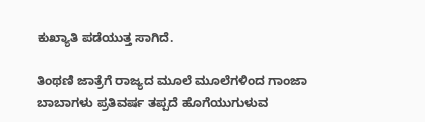ಕುಖ್ಯಾತಿ ಪಡೆಯುತ್ತ ಸಾಗಿದೆ.

ತಿಂಥಣಿ ಜಾತ್ರೆಗೆ ರಾಜ್ಯದ ಮೂಲೆ ಮೂಲೆಗಳಿಂದ ಗಾಂಜಾ ಬಾಬಾಗಳು ಪ್ರತಿವರ್ಷ ತಪ್ಪದೆ ಹೊಗೆಯುಗುಳುವ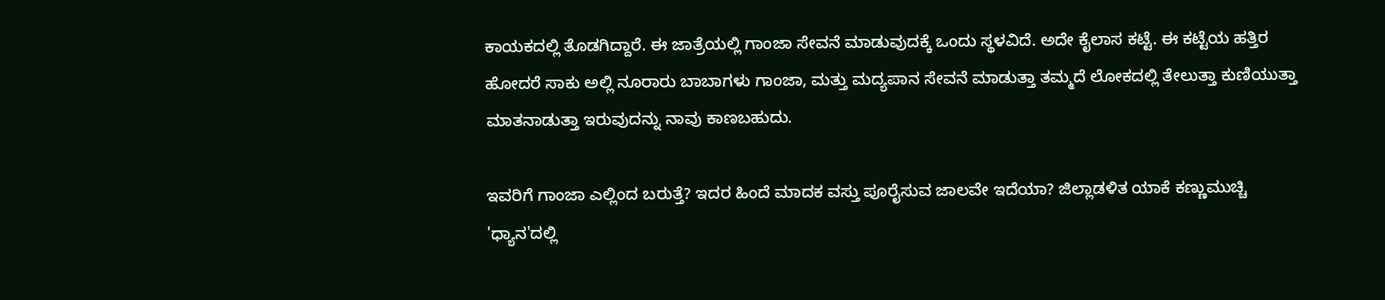ಕಾಯಕದಲ್ಲಿ ತೊಡಗಿದ್ದಾರೆ. ಈ ಜಾತ್ರೆಯಲ್ಲಿ ಗಾಂಜಾ ಸೇವನೆ ಮಾಡುವುದಕ್ಕೆ ಒಂದು ಸ್ಥಳವಿದೆ. ಅದೇ ಕೈಲಾಸ ಕಟ್ಟೆ. ಈ ಕಟ್ಟೆಯ ಹತ್ತಿರ ಹೋದರೆ ಸಾಕು ಅಲ್ಲಿ ನೂರಾರು ಬಾಬಾಗಳು ಗಾಂಜಾ, ಮತ್ತು ಮದ್ಯಪಾನ ಸೇವನೆ ಮಾಡುತ್ತಾ ತಮ್ಮದೆ ಲೋಕದಲ್ಲಿ ತೇಲುತ್ತಾ ಕುಣಿಯುತ್ತಾ ಮಾತನಾಡುತ್ತಾ ಇರುವುದನ್ನು ನಾವು ಕಾಣಬಹುದು.

ಇವರಿಗೆ ಗಾಂಜಾ ಎಲ್ಲಿಂದ ಬರುತ್ತೆ? ಇದರ ಹಿಂದೆ ಮಾದಕ ವಸ್ತು ಪೂರೈಸುವ ಜಾಲವೇ ಇದೆಯಾ? ಜಿಲ್ಲಾಡಳಿತ ಯಾಕೆ ಕಣ್ಣುಮುಚ್ಚಿ 'ಧ್ಯಾನ'ದಲ್ಲಿ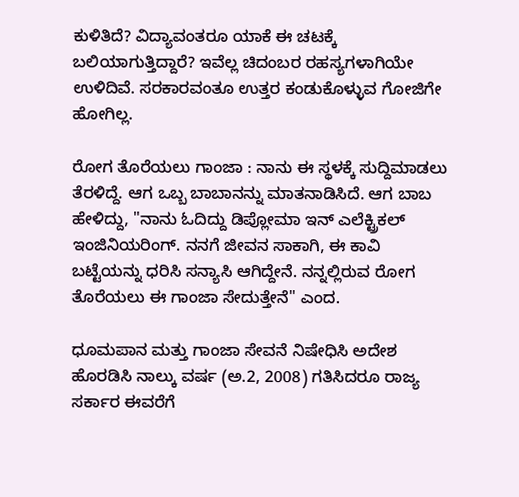ಕುಳಿತಿದೆ? ವಿದ್ಯಾವಂತರೂ ಯಾಕೆ ಈ ಚಟಕ್ಕೆ ಬಲಿಯಾಗುತ್ತಿದ್ದಾರೆ? ಇವೆಲ್ಲ ಚಿದಂಬರ ರಹಸ್ಯಗಳಾಗಿಯೇ ಉಳಿದಿವೆ. ಸರಕಾರವಂತೂ ಉತ್ತರ ಕಂಡುಕೊಳ್ಳುವ ಗೋಜಿಗೇ ಹೋಗಿಲ್ಲ.

ರೋಗ ತೊರೆಯಲು ಗಾಂಜಾ : ನಾನು ಈ ಸ್ಥಳಕ್ಕೆ ಸುದ್ದಿಮಾಡಲು ತೆರಳಿದ್ದೆ. ಆಗ ಒಬ್ಬ ಬಾಬಾನನ್ನು ಮಾತನಾಡಿಸಿದೆ. ಆಗ ಬಾಬ ಹೇಳಿದ್ದು, "ನಾನು ಓದಿದ್ದು ಡಿಪ್ಲೋಮಾ ಇನ್ ಎಲೆಕ್ಟ್ರಿಕಲ್ ಇಂಜಿನಿಯರಿಂಗ್. ನನಗೆ ಜೀವನ ಸಾಕಾಗಿ, ಈ ಕಾವಿ ಬಟ್ಟೆಯನ್ನು ಧರಿಸಿ ಸನ್ಯಾಸಿ ಆಗಿದ್ದೇನೆ. ನನ್ನಲ್ಲಿರುವ ರೋಗ ತೊರೆಯಲು ಈ ಗಾಂಜಾ ಸೇದುತ್ತೇನೆ" ಎಂದ.

ಧೂಮಪಾನ ಮತ್ತು ಗಾಂಜಾ ಸೇವನೆ ನಿಷೇಧಿಸಿ ಅದೇಶ ಹೊರಡಿಸಿ ನಾಲ್ಕು ವರ್ಷ (ಅ.2, 2008) ಗತಿಸಿದರೂ ರಾಜ್ಯ ಸರ್ಕಾರ ಈವರೆಗೆ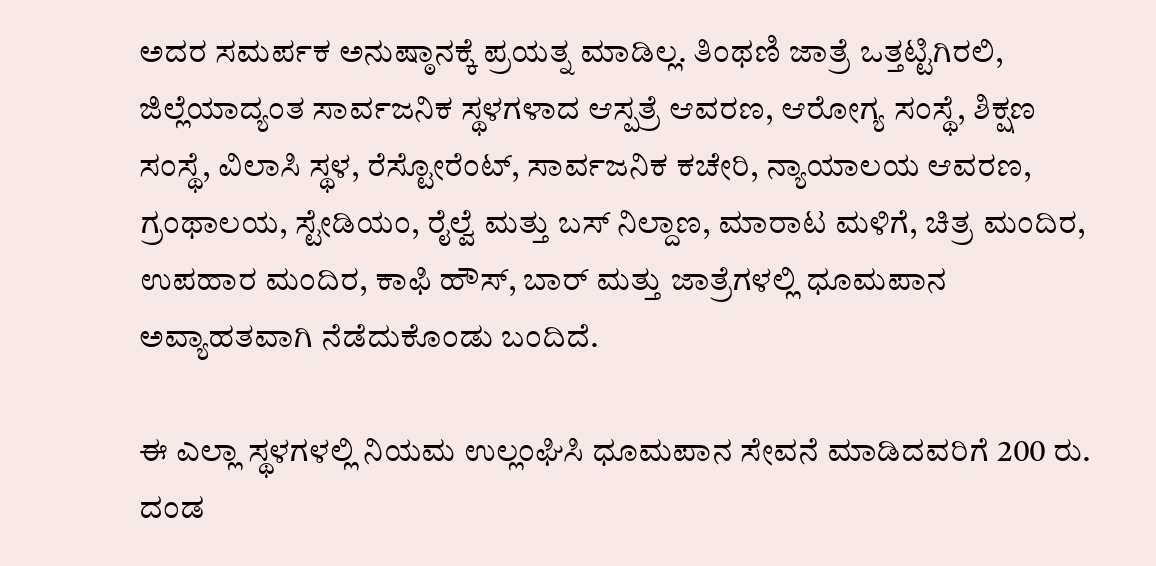ಅದರ ಸಮರ್ಪಕ ಅನುಷ್ಠಾನಕ್ಕೆ ಪ್ರಯತ್ನ ಮಾಡಿಲ್ಲ. ತಿಂಥಣಿ ಜಾತ್ರೆ ಒತ್ತಟ್ಟಿಗಿರಲಿ, ಜಿಲ್ಲೆಯಾದ್ಯಂತ ಸಾರ್ವಜನಿಕ ಸ್ಥಳಗಳಾದ ಆಸ್ಪತ್ರೆ ಆವರಣ, ಆರೋಗ್ಯ ಸಂಸ್ಥೆ, ಶಿಕ್ಷಣ ಸಂಸ್ಥೆ, ವಿಲಾಸಿ ಸ್ಥಳ, ರೆಸ್ಟೋರೆಂಟ್, ಸಾರ್ವಜನಿಕ ಕಚೇರಿ, ನ್ಯಾಯಾಲಯ ಆವರಣ, ಗ್ರಂಥಾಲಯ, ಸ್ಟೇಡಿಯಂ, ರೈಲ್ವೆ ಮತ್ತು ಬಸ್ ನಿಲ್ದಾಣ, ಮಾರಾಟ ಮಳಿಗೆ, ಚಿತ್ರ ಮಂದಿರ, ಉಪಹಾರ ಮಂದಿರ, ಕಾಫಿ ಹೌಸ್, ಬಾರ್ ಮತ್ತು ಜಾತ್ರೆಗಳಲ್ಲಿ ಧೂಮಪಾನ ಅವ್ಯಾಹತವಾಗಿ ನೆಡೆದುಕೊಂಡು ಬಂದಿದೆ.

ಈ ಎಲ್ಲಾ ಸ್ಥಳಗಳಲ್ಲಿ ನಿಯಮ ಉಲ್ಲಂಘಿಸಿ ಧೂಮಪಾನ ಸೇವನೆ ಮಾಡಿದವರಿಗೆ 200 ರು. ದಂಡ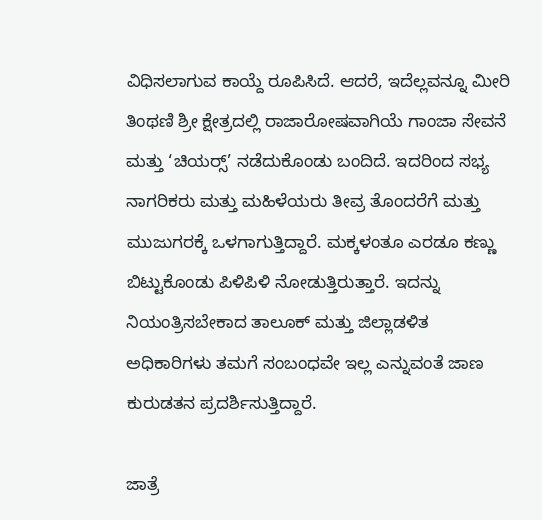ವಿಧಿಸಲಾಗುವ ಕಾಯ್ದೆ ರೂಪಿಸಿದೆ. ಆದರೆ, ಇದೆಲ್ಲವನ್ನೂ ಮೀರಿ ತಿಂಥಣಿ ಶ್ರೀ ಕ್ಷೇತ್ರದಲ್ಲಿ ರಾಜಾರೋಷವಾಗಿಯೆ ಗಾಂಜಾ ಸೇವನೆ ಮತ್ತು ‘ಚಿಯರ‍್ಸ್’ ನಡೆದುಕೊಂಡು ಬಂದಿದೆ. ಇದರಿಂದ ಸಭ್ಯ ನಾಗರಿಕರು ಮತ್ತು ಮಹಿಳೆಯರು ತೀವ್ರ ತೊಂದರೆಗೆ ಮತ್ತು ಮುಜುಗರಕ್ಕೆ ಒಳಗಾಗುತ್ತಿದ್ದಾರೆ. ಮಕ್ಕಳಂತೂ ಎರಡೂ ಕಣ್ಣು ಬಿಟ್ಟುಕೊಂಡು ಪಿಳಿಪಿಳಿ ನೋಡುತ್ತಿರುತ್ತಾರೆ. ಇದನ್ನು ನಿಯಂತ್ರಿಸಬೇಕಾದ ತಾಲೂಕ್ ಮತ್ತು ಜಿಲ್ಲಾಡಳಿತ ಅಧಿಕಾರಿಗಳು ತಮಗೆ ಸಂಬಂಧವೇ ಇಲ್ಲ ಎನ್ನುವಂತೆ ಜಾಣ ಕುರುಡತನ ಪ್ರದರ್ಶಿಸುತ್ತಿದ್ದಾರೆ.

ಜಾತ್ರೆ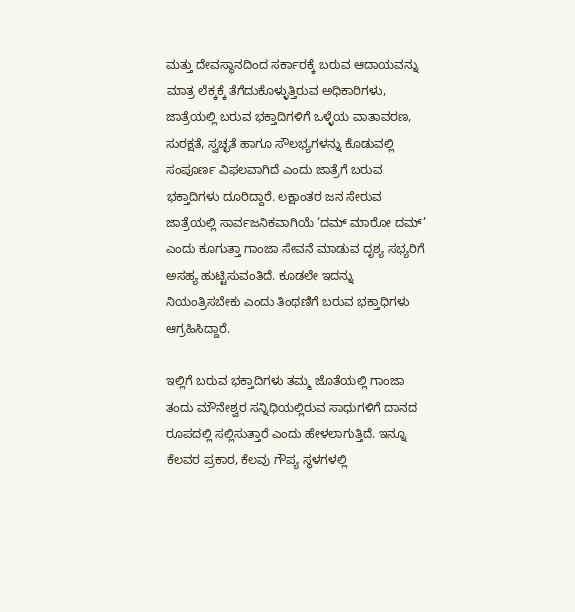ಮತ್ತು ದೇವಸ್ಥಾನದಿಂದ ಸರ್ಕಾರಕ್ಕೆ ಬರುವ ಆದಾಯವನ್ನು ಮಾತ್ರ ಲೆಕ್ಕಕ್ಕೆ ತೆಗೆದುಕೊಳ್ಳುತ್ತಿರುವ ಅಧಿಕಾರಿಗಳು, ಜಾತ್ರೆಯಲ್ಲಿ ಬರುವ ಭಕ್ತಾದಿಗಳಿಗೆ ಒಳ್ಳೆಯ ವಾತಾವರಣ, ಸುರಕ್ಷತೆ, ಸ್ವಚ್ಛತೆ ಹಾಗೂ ಸೌಲಭ್ಯಗಳನ್ನು ಕೊಡುವಲ್ಲಿ ಸಂಪೂರ್ಣ ವಿಫಲವಾಗಿದೆ ಎಂದು ಜಾತ್ರೆಗೆ ಬರುವ ಭಕ್ತಾದಿಗಳು ದೂರಿದ್ದಾರೆ. ಲಕ್ಷಾಂತರ ಜನ ಸೇರುವ ಜಾತ್ರೆಯಲ್ಲಿ ಸಾರ್ವಜನಿಕವಾಗಿಯೆ ‘ದಮ್ ಮಾರೋ ದಮ್’ ಎಂದು ಕೂಗುತ್ತಾ ಗಾಂಜಾ ಸೇವನೆ ಮಾಡುವ ದೃಶ್ಯ ಸಭ್ಯರಿಗೆ ಅಸಹ್ಯ ಹುಟ್ಟಿಸುವಂತಿದೆ. ಕೂಡಲೇ ಇದನ್ನು ನಿಯಂತ್ರಿಸಬೇಕು ಎಂದು ತಿಂಥಣಿಗೆ ಬರುವ ಭಕ್ತಾಧಿಗಳು ಆಗ್ರಹಿಸಿದ್ದಾರೆ.

ಇಲ್ಲಿಗೆ ಬರುವ ಭಕ್ತಾದಿಗಳು ತಮ್ಮ ಜೊತೆಯಲ್ಲಿ ಗಾಂಜಾ ತಂದು ಮೌನೇಶ್ವರ ಸನ್ನಿಧಿಯಲ್ಲಿರುವ ಸಾಧುಗಳಿಗೆ ದಾನದ ರೂಪದಲ್ಲಿ ಸಲ್ಲಿಸುತ್ತಾರೆ ಎಂದು ಹೇಳಲಾಗುತ್ತಿದೆ. ಇನ್ನೂ ಕೆಲವರ ಪ್ರಕಾರ, ಕೆಲವು ಗೌಪ್ಯ ಸ್ಥಳಗಳಲ್ಲಿ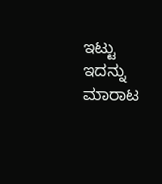ಇಟ್ಟು ಇದನ್ನು ಮಾರಾಟ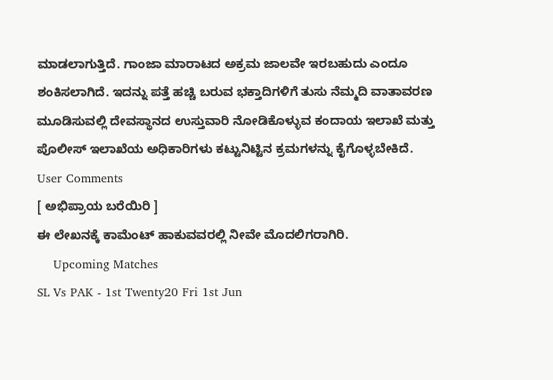ಮಾಡಲಾಗುತ್ತಿದೆ. ಗಾಂಜಾ ಮಾರಾಟದ ಅಕ್ರಮ ಜಾಲವೇ ಇರಬಹುದು ಎಂದೂ ಶಂಕಿಸಲಾಗಿದೆ. ಇದನ್ನು ಪತ್ತೆ ಹಚ್ಚಿ ಬರುವ ಭಕ್ತಾದಿಗಳಿಗೆ ತುಸು ನೆಮ್ಮದಿ ವಾತಾವರಣ ಮೂಡಿಸುವಲ್ಲಿ ದೇವಸ್ಥಾನದ ಉಸ್ತುವಾರಿ ನೋಡಿಕೊಳ್ಳುವ ಕಂದಾಯ ಇಲಾಖೆ ಮತ್ತು ಪೊಲೀಸ್ ಇಲಾಖೆಯ ಅಧಿಕಾರಿಗಳು ಕಟ್ಟುನಿಟ್ಟಿನ ಕ್ರಮಗಳನ್ನು ಕೈಗೊಳ್ಳಬೇಕಿದೆ.
User Comments
[ ಅಭಿಪ್ರಾಯ ಬರೆಯಿರಿ ]
ಈ ಲೇಖನಕ್ಕೆ ಕಾಮೆಂಟ್ ಹಾಕುವವರಲ್ಲಿ ನೀವೇ ಮೊದಲಿಗರಾಗಿರಿ.
    Upcoming Matches
SL Vs PAK - 1st Twenty20 Fri 1st Jun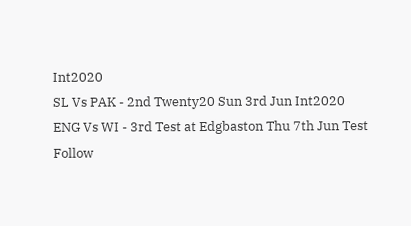Int2020
SL Vs PAK - 2nd Twenty20 Sun 3rd Jun Int2020
ENG Vs WI - 3rd Test at Edgbaston Thu 7th Jun Test
Follow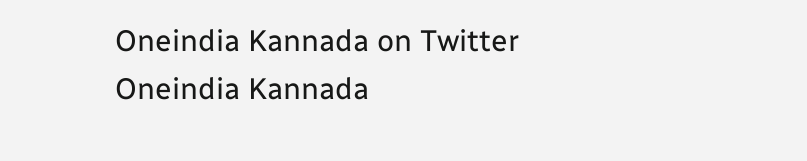Oneindia Kannada on Twitter
Oneindia Kannada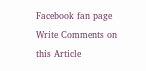Facebook fan page
Write Comments on this Article